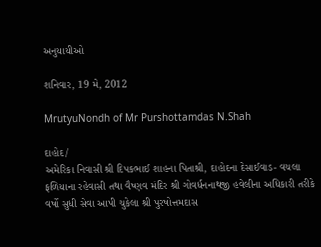અનુયાયીઓ

શનિવાર, 19 મે, 2012

MrutyuNondh of Mr Purshottamdas N.Shah

દાહોદ/
અમેરિકા નિવાસી શ્રી દિપકભાઈ શાહના પિતાશ્રી, દાહોદના દેસાઈવાડ- વચલા
ફળિયાના રહેવાસી તથા વૈષ્ણવ મંદિર શ્રી ગોવર્ધનનાથજી હવેલીના અધિકારી તરીકે
વર્ષો સુધી સેવા આપી ચુકેલા શ્રી પુરષોત્તમદાસ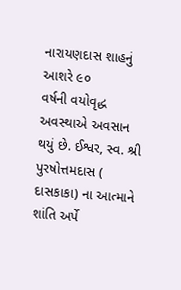નારાયણદાસ શાહનું આશરે ૯૦
વર્ષની વયોવૃદ્ધ અવસ્થાએ અવસાન થયું છે. ઈશ્વર, સ્વ. શ્રી પુરષોત્તમદાસ (
દાસકાકા) ના આત્માને શાંતિ અર્પે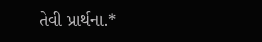તેવી પ્રાર્થના.*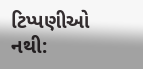ટિપ્પણીઓ નથી: